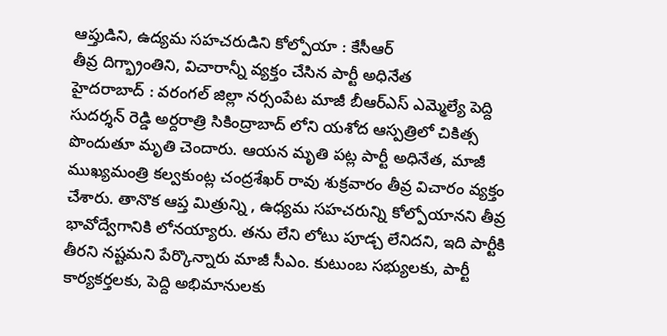ఆప్తుడిని, ఉద్యమ సహచరుడిని కోల్పోయా : కేసీఆర్
తీవ్ర దిగ్భ్రాంతిని, విచారాన్నీ వ్యక్తం చేసిన పార్టీ అధినేత
హైదరాబాద్ : వరంగల్ జిల్లా నర్సంపేట మాజీ బీఆర్ఎస్ ఎమ్మెల్యే పెద్ది సుదర్శన్ రెడ్డి అర్దరాత్రి సికింద్రాబాద్ లోని యశోద ఆస్పత్రిలో చికిత్స పొందుతూ మృతి చెందారు. ఆయన మృతి పట్ల పార్టీ అధినేత, మాజీ ముఖ్యమంత్రి కల్వకుంట్ల చంద్రశేఖర్ రావు శుక్రవారం తీవ్ర విచారం వ్యక్తం చేశారు. తానొక ఆప్త మిత్రున్ని , ఉధ్యమ సహచరున్ని కోల్పోయానని తీవ్ర భావోద్వేగానికి లోనయ్యారు. తను లేని లోటు పూడ్చ లేనిదని, ఇది పార్టీకి తీరని నష్టమని పేర్కొన్నారు మాజీ సీఎం. కుటుంబ సభ్యులకు, పార్టీ కార్యకర్తలకు, పెద్ది అభిమానులకు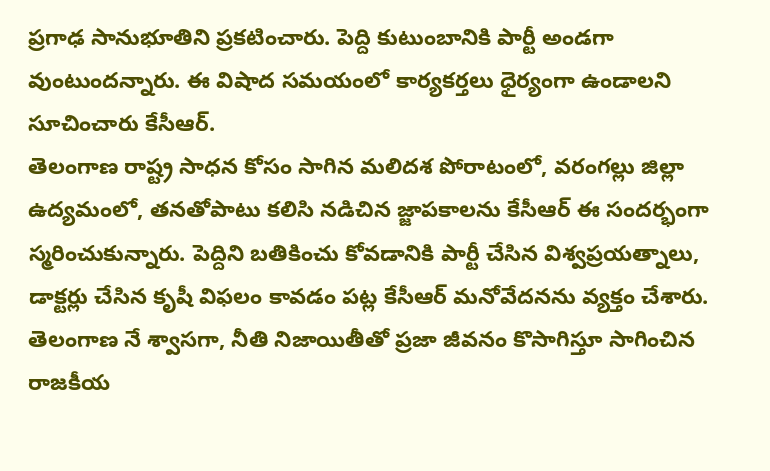ప్రగాఢ సానుభూతిని ప్రకటించారు. పెద్ది కుటుంబానికి పార్టీ అండగా వుంటుందన్నారు. ఈ విషాద సమయంలో కార్యకర్తలు ధైర్యంగా ఉండాలని సూచించారు కేసీఆర్.
తెలంగాణ రాష్ట్ర సాధన కోసం సాగిన మలిదశ పోరాటంలో, వరంగల్లు జిల్లా ఉద్యమంలో, తనతోపాటు కలిసి నడిచిన జ్జాపకాలను కేసీఆర్ ఈ సందర్భంగా స్మరించుకున్నారు. పెద్దిని బతికించు కోవడానికి పార్టీ చేసిన విశ్వప్రయత్నాలు, డాక్టర్లు చేసిన కృషీ విఫలం కావడం పట్ల కేసీఆర్ మనోవేదనను వ్యక్తం చేశారు.
తెలంగాణ నే శ్వాసగా, నీతి నిజాయితీతో ప్రజా జీవనం కొసాగిస్తూ సాగించిన రాజకీయ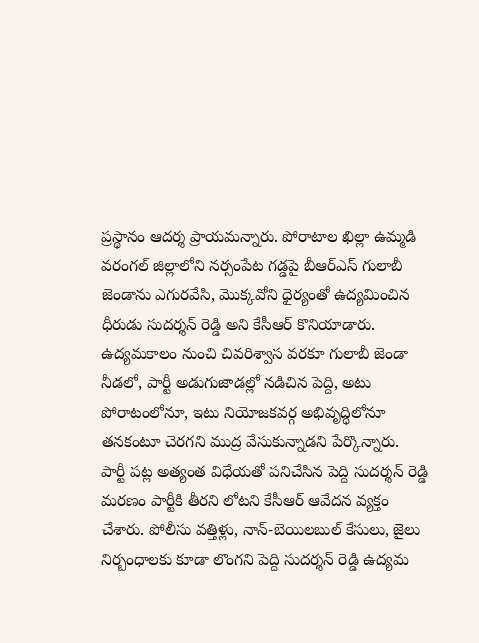ప్రస్థానం ఆదర్శ ప్రాయమన్నారు. పోరాటాల ఖిల్లా ఉమ్మడి వరంగల్ జిల్లాలోని నర్సంపేట గడ్డపై బీఆర్ఎస్ గులాబీ జెండాను ఎగురవేసి, మొక్కవోని ధైర్యంతో ఉద్యమించిన ధీరుడు సుదర్శన్ రెడ్డి అని కేసీఆర్ కొనియాడారు. ఉద్యమకాలం నుంచి చివరిశ్వాస వరకూ గులాబీ జెండా నీడలో, పార్టీ అడుగుజాడల్లో నడిచిన పెద్ది, అటు పోరాటంలోనూ, ఇటు నియోజకవర్గ అభివృద్ధిలోనూ తనకంటూ చెరగని ముద్ర వేసుకున్నాడని పేర్కొన్నారు.
పార్టీ పట్ల అత్యంత విధేయతో పనిచేసిన పెద్ది సుదర్శన్ రెడ్డి మరణం పార్టీకి తీరని లోటని కేసీఆర్ ఆవేదన వ్యక్తం చేశారు. పోలీసు వత్తిళ్లు, నాన్-బెయిలబుల్ కేసులు, జైలు నిర్బంధాలకు కూడా లొంగని పెద్ది సుదర్శన్ రెడ్డి ఉద్యమ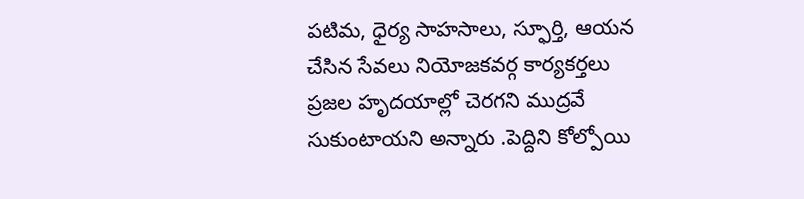పటిమ, ధైర్య సాహసాలు, స్ఫూర్తి, ఆయన చేసిన సేవలు నియోజకవర్గ కార్యకర్తలు ప్రజల హృదయాల్లో చెరగని ముద్రవే సుకుంటాయని అన్నారు .పెద్దిని కోల్పోయి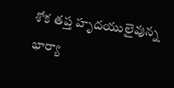శోక తప్త హృదయులైవున్న భార్యా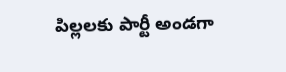పిల్లలకు పార్టీ అండగా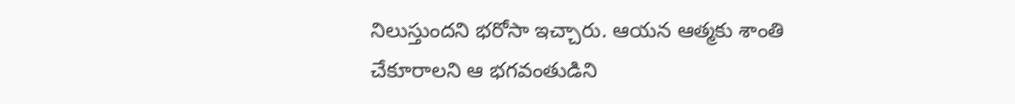నిలుస్తుందని భరోసా ఇచ్చారు. ఆయన ఆత్మకు శాంతి చేకూరాలని ఆ భగవంతుడిని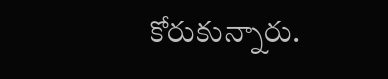కోరుకున్నారు.